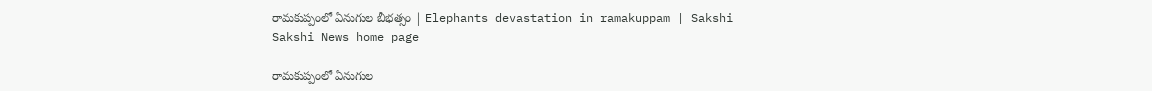రామకుప్పంలో ఏనుగుల బీభత్సం | Elephants devastation in ramakuppam | Sakshi
Sakshi News home page

రామకుప్పంలో ఏనుగుల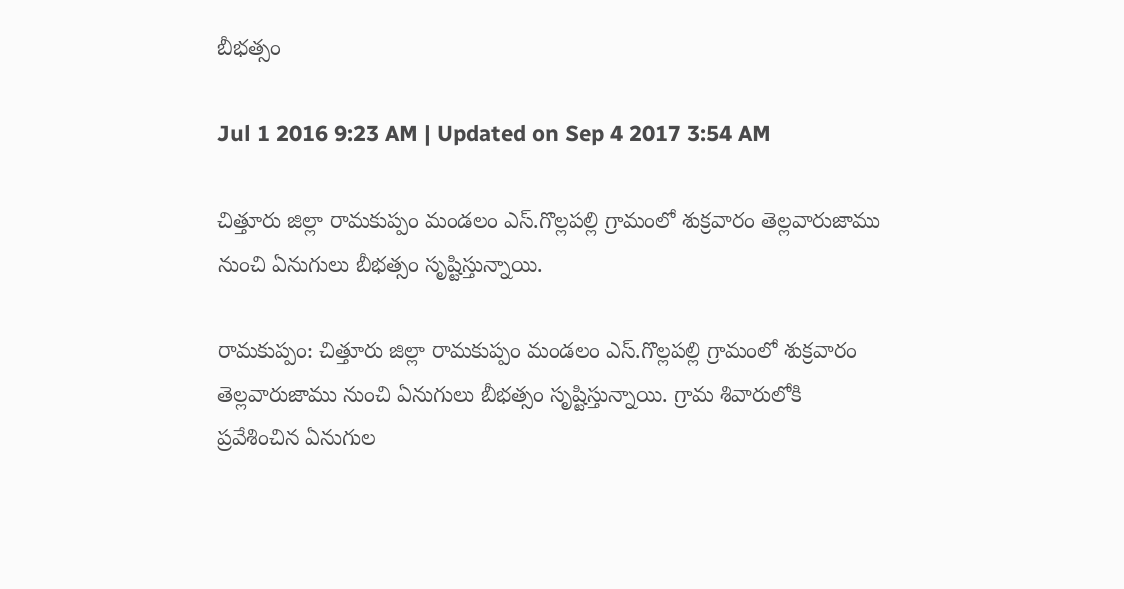బీభత్సం

Jul 1 2016 9:23 AM | Updated on Sep 4 2017 3:54 AM

చిత్తూరు జిల్లా రామకుప్పం మండలం ఎస్.గొల్లపల్లి గ్రామంలో శుక్రవారం తెల్లవారుజాము నుంచి ఏనుగులు బీభత్సం సృష్టిస్తున్నాయి.

రామకుప్పం: చిత్తూరు జిల్లా రామకుప్పం మండలం ఎస్.గొల్లపల్లి గ్రామంలో శుక్రవారం తెల్లవారుజాము నుంచి ఏనుగులు బీభత్సం సృష్టిస్తున్నాయి. గ్రామ శివారులోకి ప్రవేశించిన ఏనుగుల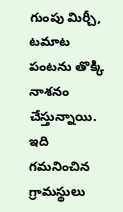గుంపు మిర్చీ, టమాట పంటను తొక్కి నాశనం చేస్తున్నాయి. ఇది గమనించిన గ్రామస్థులు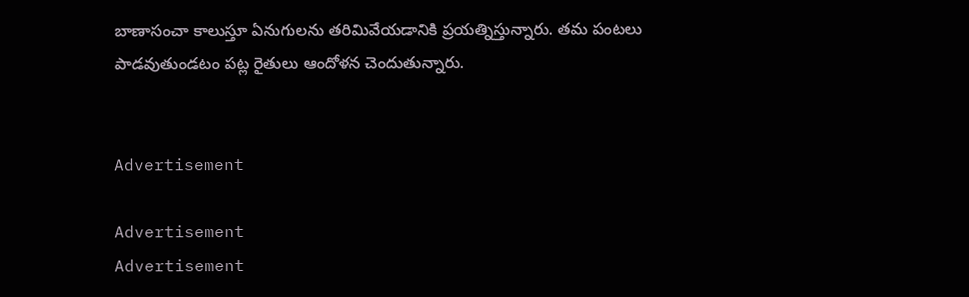బాణాసంచా కాలుస్తూ ఏనుగులను తరిమివేయడానికి ప్రయత్నిస్తున్నారు. తమ పంటలు పాడవుతుండటం పట్ల రైతులు ఆందోళన చెందుతున్నారు.


Advertisement

Advertisement
Advertisement